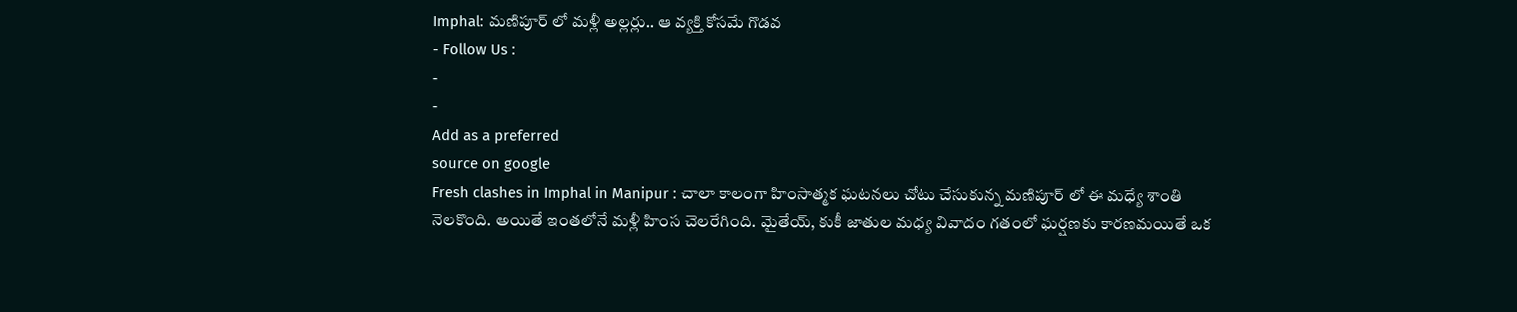Imphal: మణిపూర్ లో మళ్లీ అల్లర్లు.. ఆ వ్యక్తి కోసమే గొడవ
- Follow Us :
-
-
Add as a preferred
source on google
Fresh clashes in Imphal in Manipur : చాలా కాలంగా హింసాత్మక ఘటనలు చోటు చేసుకున్న మణిపూర్ లో ఈ మధ్యే శాంతి నెలకొంది. అయితే ఇంతలోనే మళ్లీ హింస చెలరేగింది. మైతేయ్, కుకీ జాతుల మధ్య వివాదం గతంలో ఘర్షణకు కారణమయితే ఒక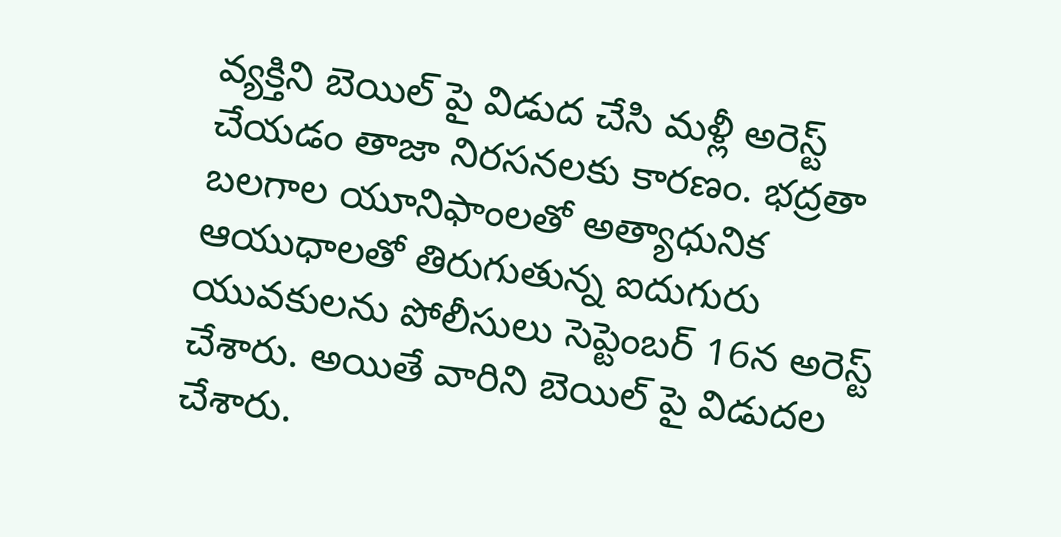వ్యక్తిని బెయిల్ పై విడుద చేసి మళ్లీ అరెస్ట్ చేయడం తాజా నిరసనలకు కారణం. భద్రతా బలగాల యూనిఫాంలతో అత్యాధునిక ఆయుధాలతో తిరుగుతున్న ఐదుగురు యువకులను పోలీసులు సెప్టెంబర్ 16న అరెస్ట్ చేశారు. అయితే వారిని బెయిల్ పై విడుదల చేశారు.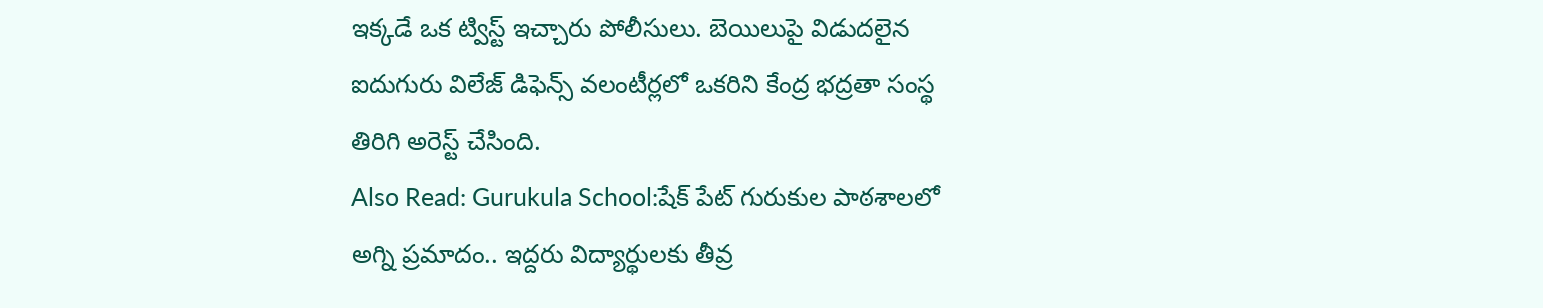ఇక్కడే ఒక ట్విస్ట్ ఇచ్చారు పోలీసులు. బెయిలుపై విడుదలైన ఐదుగురు విలేజ్ డిఫెన్స్ వలంటీర్లలో ఒకరిని కేంద్ర భద్రతా సంస్థ తిరిగి అరెస్ట్ చేసింది.
Also Read: Gurukula School:షేక్ పేట్ గురుకుల పాఠశాలలో అగ్ని ప్రమాదం.. ఇద్దరు విద్యార్థులకు తీవ్ర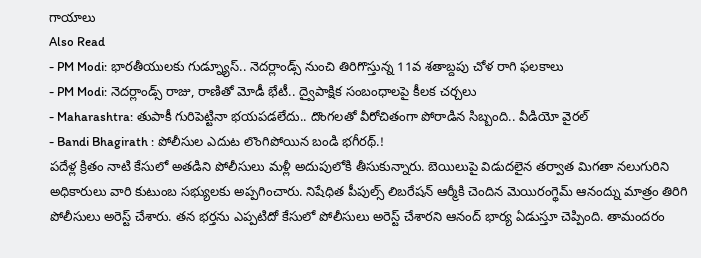గాయాలు
Also Read
- PM Modi: భారతీయులకు గుడ్న్యూస్.. నెదర్లాండ్స్ నుంచి తిరిగొస్తున్న 11వ శతాబ్దపు చోళ రాగి ఫలకాలు
- PM Modi: నెదర్లాండ్స్ రాజు, రాణితో మోడీ భేటీ.. ద్వైపాక్షిక సంబంధాలపై కీలక చర్చలు
- Maharashtra: తుపాకీ గురిపెట్టినా భయపడలేదు.. దొంగలతో వీరోచితంగా పోరాడిన సిబ్బంది.. వీడియో వైరల్
- Bandi Bhagirath : పోలీసుల ఎదుట లొంగిపోయిన బండి భగీరథ్.!
పదేళ్ల క్రితం నాటి కేసులో అతడిని పోలీసులు మళ్లీ అదుపులోకి తీసుకున్నారు. బెయిలుపై విడుదలైన తర్వాత మిగతా నలుగురిని అధికారులు వారి కుటుంబ సభ్యులకు అప్పగించారు. నిషేధిత పీపుల్స్ లిబరేషన్ ఆర్మీకి చెందిన మెయిరంగ్థెమ్ ఆనంద్ను మాత్రం తిరిగి పోలీసులు అరెస్ట్ చేశారు. తన భర్తను ఎప్పటిదో కేసులో పోలీసులు అరెస్ట్ చేశారని ఆనంద్ భార్య ఏడుస్తూ చెప్పింది. తామందరం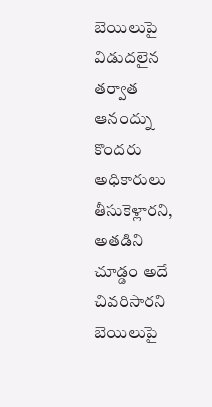బెయిలుపై విడుదలైన తర్వాత ఆనంద్ను కొందరు అధికారులు తీసుకెళ్లారని, అతడిని చూడ్డం అదే చివరిసారని బెయిలుపై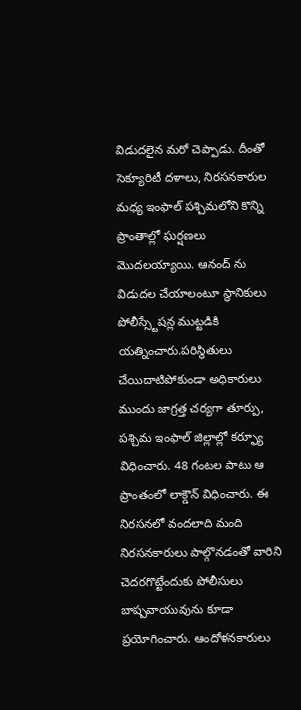విడుదలైన మరో చెప్పాడు. దీంతో సెక్యూరిటీ దళాలు, నిరసనకారుల మధ్య ఇంఫాల్ పశ్చిమలోని కొన్ని ప్రాంతాల్లో ఘర్షణలు మొదలయ్యాయి. ఆనంద్ ను విడుదల చేయాలంటూ స్థానికులు పోలీస్స్టేషన్ల ముట్టడికి యత్నించారు.పరిస్థితులు చేయిదాటిపోకుండా అధికారులు ముందు జాగ్రత్త చర్యగా తూర్పు, పశ్చిమ ఇంఫాల్ జిల్లాల్లో కర్ఫ్యూ విధించారు. 48 గంటల పాటు ఆ ప్రాంతంలో లాక్డౌన్ విధించారు. ఈ నిరసనలో వందలాది మంది నిరసనకారులు పాల్గొనడంతో వారిని చెదరగొట్టేందుకు పోలీసులు బాష్పవాయువును కూడా ప్రయోగించారు. ఆందోళనకారులు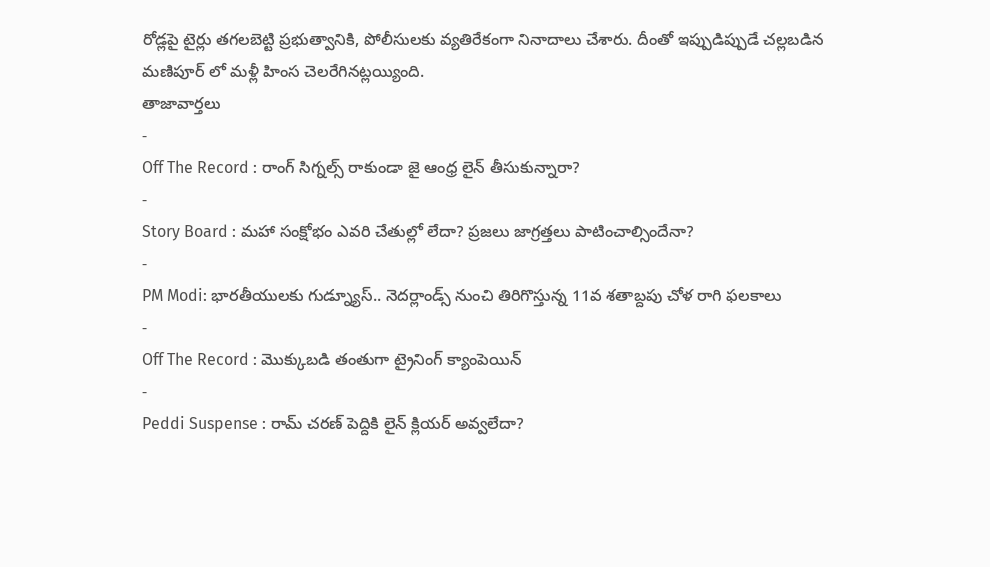రోడ్లపై టైర్లు తగలబెట్టి ప్రభుత్వానికి, పోలీసులకు వ్యతిరేకంగా నినాదాలు చేశారు. దీంతో ఇప్పుడిప్పుడే చల్లబడిన మణిపూర్ లో మళ్లీ హింస చెలరేగినట్లయ్యింది.
తాజావార్తలు
-
Off The Record : రాంగ్ సిగ్నల్స్ రాకుండా జై ఆంధ్ర లైన్ తీసుకున్నారా?
-
Story Board : మహా సంక్షోభం ఎవరి చేతుల్లో లేదా? ప్రజలు జాగ్రత్తలు పాటించాల్సిందేనా?
-
PM Modi: భారతీయులకు గుడ్న్యూస్.. నెదర్లాండ్స్ నుంచి తిరిగొస్తున్న 11వ శతాబ్దపు చోళ రాగి ఫలకాలు
-
Off The Record : మొక్కుబడి తంతుగా ట్రైనింగ్ క్యాంపెయిన్
-
Peddi Suspense : రామ్ చరణ్ పెద్దికి లైన్ క్లియర్ అవ్వలేదా?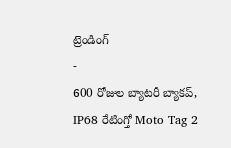ట్రెండింగ్
-
600 రోజుల బ్యాటరీ బ్యాకప్, IP68 రేటింగ్తో Moto Tag 2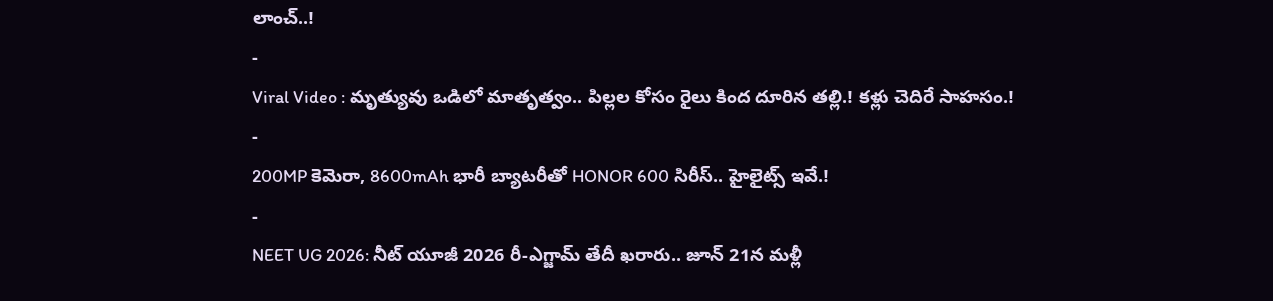లాంచ్..!
-
Viral Video : మృత్యువు ఒడిలో మాతృత్వం.. పిల్లల కోసం రైలు కింద దూరిన తల్లి.! కళ్లు చెదిరే సాహసం.!
-
200MP కెమెరా, 8600mAh భారీ బ్యాటరీతో HONOR 600 సిరీస్.. హైలైట్స్ ఇవే.!
-
NEET UG 2026: నీట్ యూజీ 2026 రీ-ఎగ్జామ్ తేదీ ఖరారు.. జూన్ 21న మళ్లీ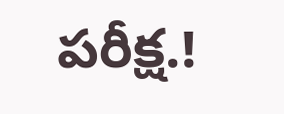పరీక్ష.!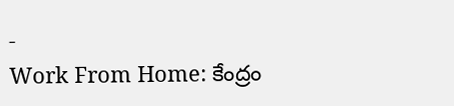-
Work From Home: కేంద్రం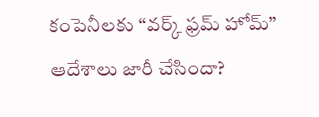కంపెనీలకు “వర్క్ ఫ్రమ్ హోమ్” ఆదేశాలు జారీ చేసిందా?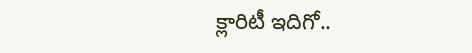క్లారిటీ ఇదిగో..